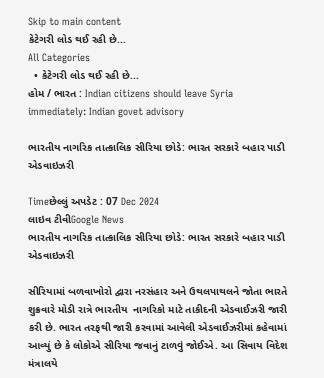Skip to main content
કેટેગરી લોડ થઈ રહી છે...
All Categories
  • કેટેગરી લોડ થઈ રહી છે...
હોમ / ભારત : Indian citizens should leave Syria immediately: Indian govet advisory

ભારતીય નાગરિક તાત્કાલિક સીરિયા છોડે: ભારત સરકારે બહાર પાડી એડવાઇઝરી

Timeછેલ્લું અપડેટ : 07 Dec 2024
લાઇવ ટીવીGoogle News
ભારતીય નાગરિક તાત્કાલિક સીરિયા છોડે: ભારત સરકારે બહાર પાડી એડવાઇઝરી

સીરિયામાં બળવાખોરો દ્વારા નરસંહાર અને ઉથલપાથલને જોતા ભારતે શુક્રવારે મોડી રાત્રે ભારતીય  નાગરિકો માટે તાકીદની એડવાઈઝરી જારી કરી છે. ભારત તરફથી જારી કરવામાં આવેલી એડવાઈઝરીમાં કહેવામાં આવ્યું છે કે લોકોએ સીરિયા જવાનું ટાળવું જોઈએ. આ સિવાય વિદેશ મંત્રાલયે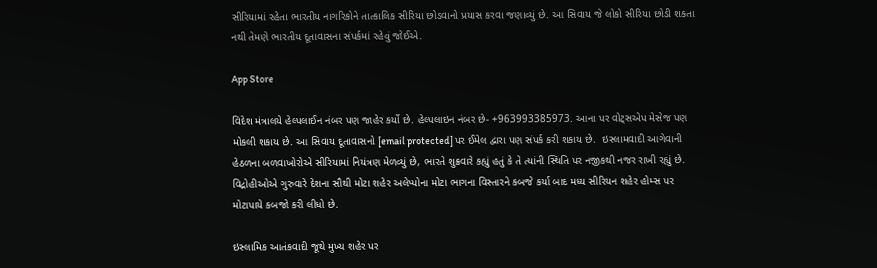સીરિયામાં રહેતા ભારતીય નાગરિકોને તાત્કાલિક સીરિયા છોડવાનો પ્રયાસ કરવા જણાવ્યું છે. આ સિવાય જે લોકો સીરિયા છોડી શકતા નથી તેમણે ભારતીય દૂતાવાસના સંપર્કમાં રહેવું જોઈએ.

App Store

વિદેશ મંત્રાલયે હેલ્પલાઈન નંબર પણ જાહેર કર્યો છે. હેલ્પલાઇન નંબર છે- +963993385973. આના પર વોટ્સએપ મેસેજ પણ મોકલી શકાય છે. આ સિવાય દૂતાવાસનો [email protected] પર ઈમેલ દ્વારા પણ સંપર્ક કરી શકાય છે.  ઇસ્લામવાદી આગેવાની હેઠળના બળવાખોરોએ સીરિયામાં નિયંત્રણ મેળવ્યું છે, ભારતે શુક્રવારે કહ્યું હતું કે તે ત્યાંની સ્થિતિ પર નજીકથી નજર રાખી રહ્યું છે. વિદ્રોહીઓએ ગુરુવારે દેશના સૌથી મોટા શહેર અલેપ્પોના મોટા ભાગના વિસ્તારને કબજે કર્યા બાદ મધ્ય સીરિયન શહેર હોમ્સ પર મોટાપાયે કબજો કરી લીધો છે.

ઇસ્લામિક આતંકવાદી જૂથે મુખ્ય શહેર પર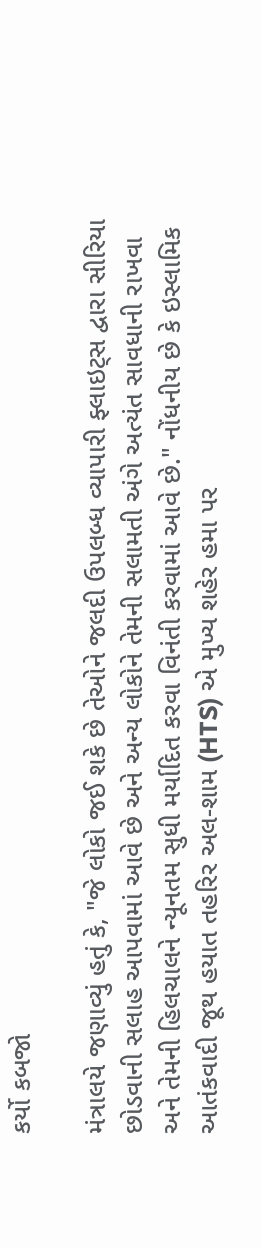કર્યો કબજો

મંત્રાલયે જણાવ્યું હતું કે, "જે લોકો જઈ શકે છે તેઓને જલદી ઉપલબ્ધ વ્યાપારી ફ્લાઇટ્સ દ્વારા સીરિયા છોડવાની સલાહ આપવામાં આવે છે અને અન્ય લોકોને તેમની સલામતી અંગે અત્યંત સાવધાની રાખવા અને તેમની હિલચાલને ન્યૂનતમ સુધી મર્યાદિત કરવા વિનંતી કરવામાં આવે છે." નોંધનીય છે કે ઇસ્લામિક આતંકવાદી જૂથ હયાત તહરિર અલ-શામ (HTS) એ મુખ્ય શહેર હમા પર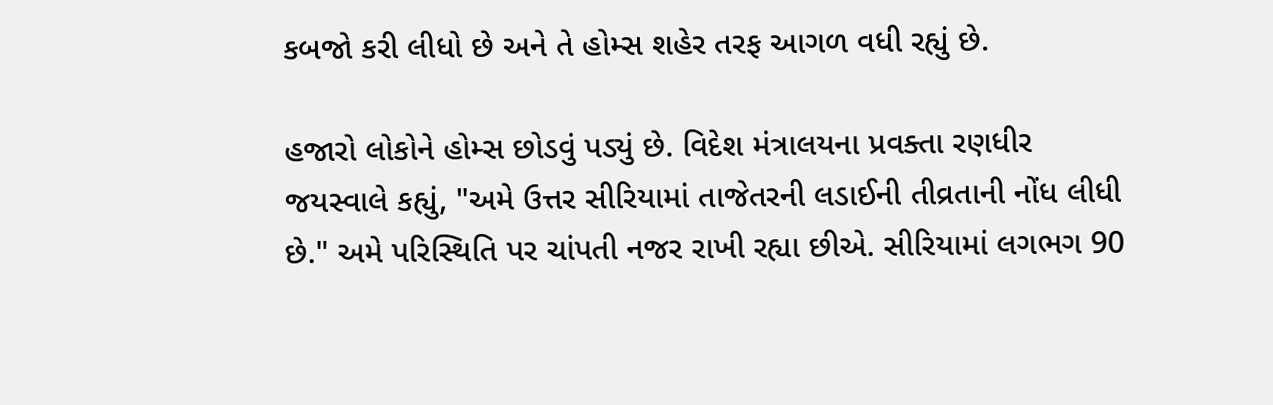કબજો કરી લીધો છે અને તે હોમ્સ શહેર તરફ આગળ વધી રહ્યું છે.

હજારો લોકોને હોમ્સ છોડવું પડ્યું છે. વિદેશ મંત્રાલયના પ્રવક્તા રણધીર જયસ્વાલે કહ્યું, "અમે ઉત્તર સીરિયામાં તાજેતરની લડાઈની તીવ્રતાની નોંધ લીધી છે." અમે પરિસ્થિતિ પર ચાંપતી નજર રાખી રહ્યા છીએ. સીરિયામાં લગભગ 90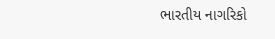ભારતીય નાગરિકો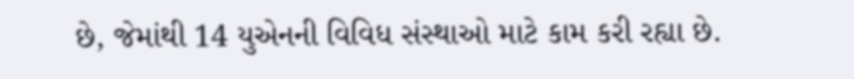છે, જેમાંથી 14 યુએનની વિવિધ સંસ્થાઓ માટે કામ કરી રહ્યા છે.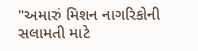"અમારું મિશન નાગરિકોની સલામતી માટે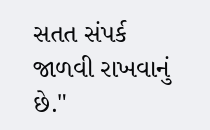સતત સંપર્ક જાળવી રાખવાનું છે."